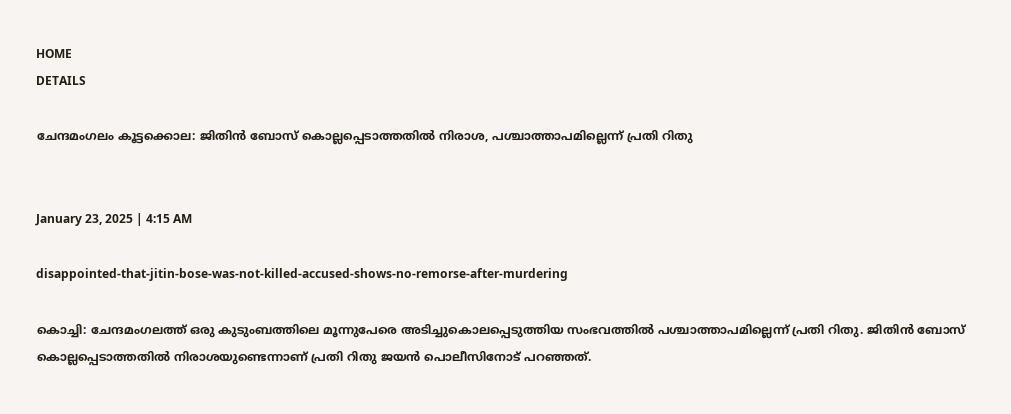HOME
DETAILS

ചേന്ദമംഗലം കൂട്ടക്കൊല: ജിതിന്‍ ബോസ് കൊല്ലപ്പെടാത്തതില്‍ നിരാശ, പശ്ചാത്താപമില്ലെന്ന് പ്രതി റിതു


January 23, 2025 | 4:15 AM

disappointed-that-jitin-bose-was-not-killed-accused-shows-no-remorse-after-murdering

കൊച്ചി: ചേന്ദമംഗലത്ത് ഒരു കുടുംബത്തിലെ മൂന്നുപേരെ അടിച്ചുകൊലപ്പെടുത്തിയ സംഭവത്തില്‍ പശ്ചാത്താപമില്ലെന്ന് പ്രതി റിതു. ജിതിന്‍ ബോസ് കൊല്ലപ്പെടാത്തതില്‍ നിരാശയുണ്ടെന്നാണ് പ്രതി റിതു ജയന്‍ പൊലീസിനോട് പറഞ്ഞത്.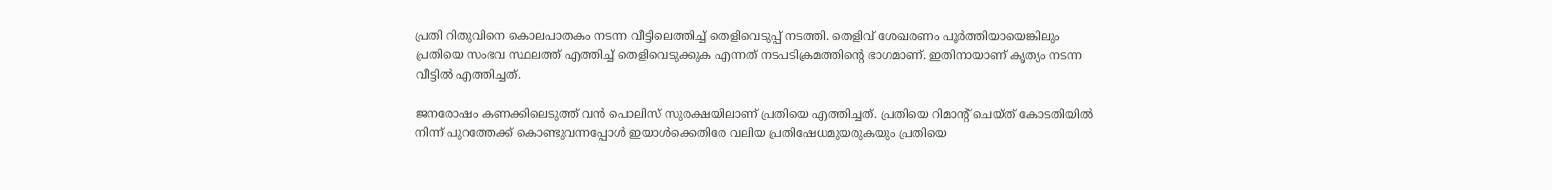പ്രതി റിതുവിനെ കൊലപാതകം നടന്ന വീട്ടിലെത്തിച്ച് തെളിവെടുപ്പ് നടത്തി. തെളിവ് ശേഖരണം പൂര്‍ത്തിയായെങ്കിലും പ്രതിയെ സംഭവ സ്ഥലത്ത് എത്തിച്ച് തെളിവെടുക്കുക എന്നത് നടപടിക്രമത്തിന്റെ ഭാഗമാണ്. ഇതിനായാണ് കൃത്യം നടന്ന വീട്ടില്‍ എത്തിച്ചത്.

ജനരോഷം കണക്കിലെടുത്ത് വന്‍ പൊലിസ് സുരക്ഷയിലാണ് പ്രതിയെ എത്തിച്ചത്. പ്രതിയെ റിമാന്റ് ചെയ്ത് കോടതിയില്‍ നിന്ന് പുറത്തേക്ക് കൊണ്ടുവന്നപ്പോള്‍ ഇയാള്‍ക്കെതിരേ വലിയ പ്രതിഷേധമുയരുകയും പ്രതിയെ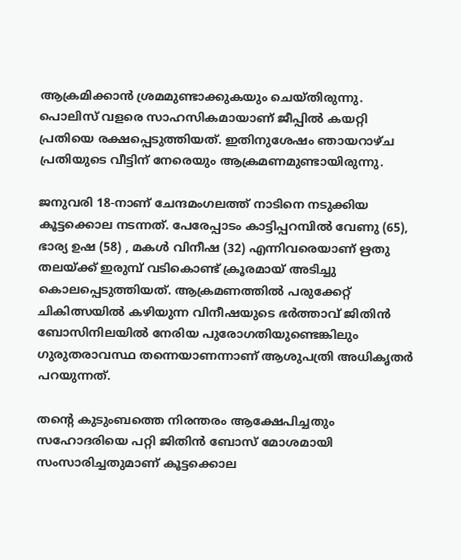ആക്രമിക്കാന്‍ ശ്രമമുണ്ടാക്കുകയും ചെയ്തിരുന്നു. പൊലിസ് വളരെ സാഹസികമായാണ് ജീപ്പില്‍ കയറ്റി പ്രതിയെ രക്ഷപ്പെടുത്തിയത്. ഇതിനുശേഷം ഞായറാഴ്ച പ്രതിയുടെ വീട്ടിന് നേരെയും ആക്രമണമുണ്ടായിരുന്നു.

ജനുവരി 18-നാണ് ചേന്ദമംഗലത്ത് നാടിനെ നടുക്കിയ കൂട്ടക്കൊല നടന്നത്. പേരേപ്പാടം കാട്ടിപ്പറമ്പില്‍ വേണു (65), ഭാര്യ ഉഷ (58) , മകള്‍ വിനീഷ (32) എന്നിവരെയാണ് ഋതു തലയ്ക്ക് ഇരുമ്പ് വടികൊണ്ട് ക്രൂരമായ് അടിച്ചു കൊലപ്പെടുത്തിയത്. ആക്രമണത്തില്‍ പരുക്കേറ്റ് ചികിത്സയില്‍ കഴിയുന്ന വിനീഷയുടെ ഭര്‍ത്താവ് ജിതിന്‍ ബോസിനിലയില്‍ നേരിയ പുരോഗതിയുണ്ടെങ്കിലും ഗുരുതരാവസ്ഥ തന്നെയാണന്നാണ് ആശുപത്രി അധികൃതര്‍ പറയുന്നത്.

തന്റെ കുടുംബത്തെ നിരന്തരം ആക്ഷേപിച്ചതും സഹോദരിയെ പറ്റി ജിതിന്‍ ബോസ് മോശമായി സംസാരിച്ചതുമാണ് കൂട്ടക്കൊല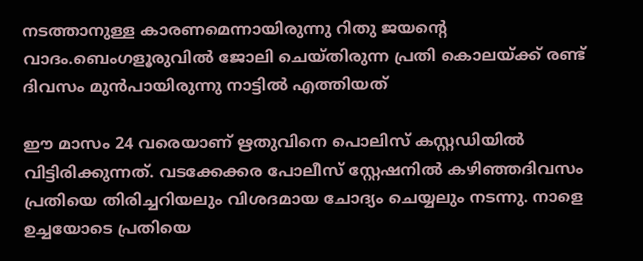നടത്താനുള്ള കാരണമെന്നായിരുന്നു റിതു ജയന്റെ വാദം.ബെംഗളൂരുവില്‍ ജോലി ചെയ്തിരുന്ന പ്രതി കൊലയ്ക്ക് രണ്ട് ദിവസം മുന്‍പായിരുന്നു നാട്ടില്‍ എത്തിയത്

ഈ മാസം 24 വരെയാണ് ഋതുവിനെ പൊലിസ് കസ്റ്റഡിയില്‍ വിട്ടിരിക്കുന്നത്. വടക്കേക്കര പോലീസ് സ്റ്റേഷനില്‍ കഴിഞ്ഞദിവസം പ്രതിയെ തിരിച്ചറിയലും വിശദമായ ചോദ്യം ചെയ്യലും നടന്നു. നാളെ ഉച്ചയോടെ പ്രതിയെ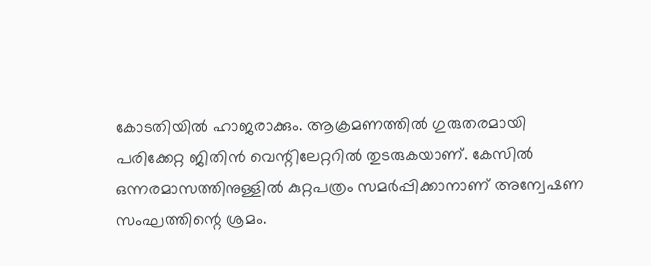കോടതിയില്‍ ഹാജരാക്കും. ആക്രമണത്തില്‍ ഗുരുതരമായി പരിക്കേറ്റ ജിതിന്‍ വെന്റിലേറ്ററില്‍ തുടരുകയാണ്. കേസില്‍ ഒന്നരമാസത്തിനുള്ളില്‍ കുറ്റപത്രം സമര്‍പ്പിക്കാനാണ് അന്വേഷണ സംഘത്തിന്റെ ശ്രമം.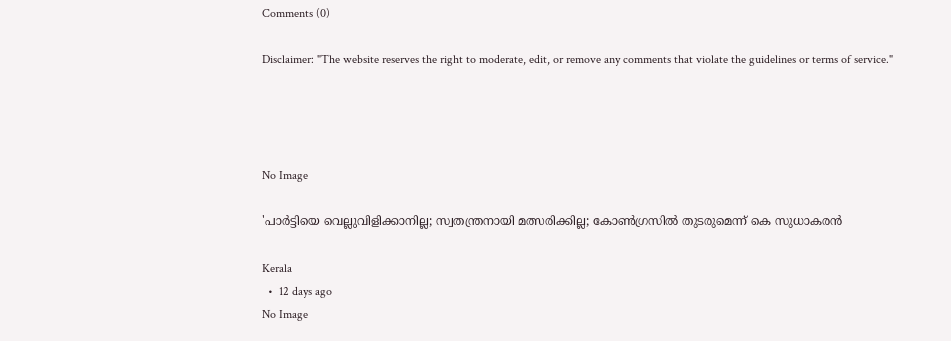Comments (0)

Disclaimer: "The website reserves the right to moderate, edit, or remove any comments that violate the guidelines or terms of service."




No Image

'പാര്‍ട്ടിയെ വെല്ലുവിളിക്കാനില്ല; സ്വതന്ത്രനായി മത്സരിക്കില്ല; കോണ്‍ഗ്രസില്‍ തുടരുമെന്ന് കെ സുധാകരന്‍

Kerala
  •  12 days ago
No Image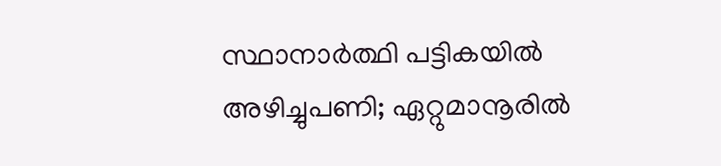സ്ഥാനാർത്ഥി പട്ടികയിൽ അഴിച്ചുപണി; ഏറ്റുമാനൂരിൽ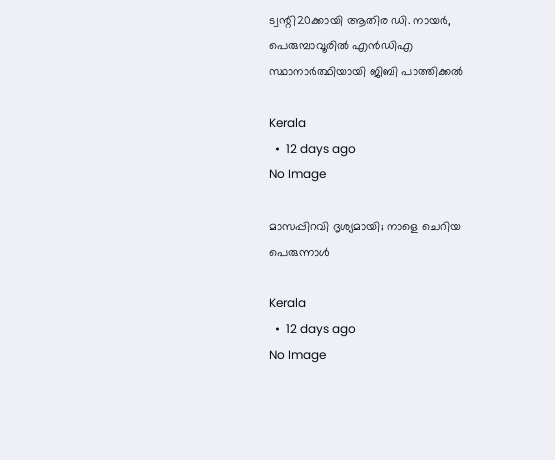ട്വന്റി20ക്കായി ആതിര ഡി. നായർ, പെരുമ്പാവൂരിൽ എൻഡിഎ സ്ഥാനാർത്ഥിയായി ജിബി പാത്തിക്കൽ

Kerala
  •  12 days ago
No Image

മാസപ്പിറവി ദൃശ്യമായി; നാളെ ചെറിയ പെരുന്നാൾ

Kerala
  •  12 days ago
No Image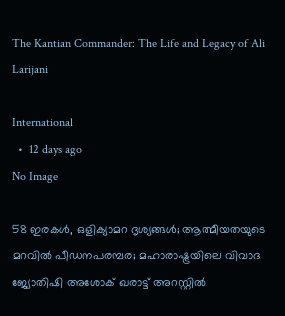The Kantian Commander: The Life and Legacy of Ali Larijani

International
  •  12 days ago
No Image

58 ഇരകൾ, ഒളിക്യാമറ ദൃശ്യങ്ങൾ; ആത്മീയതയുടെ മറവിൽ പീഡനപരമ്പര; മഹാരാഷ്ട്രയിലെ വിവാദ ജ്യോതിഷി അശോക് ഖരാട്ട് അറസ്റ്റിൽ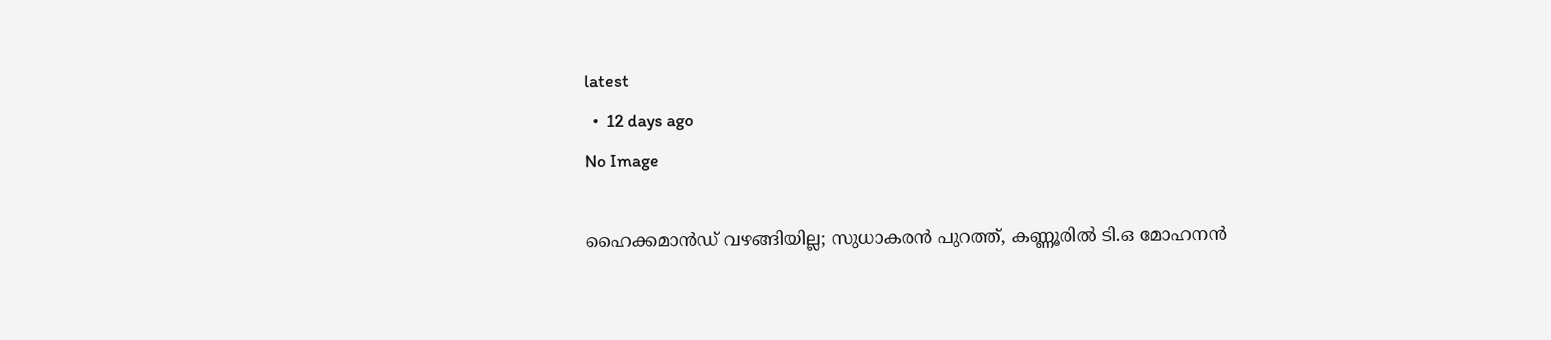latest
  •  12 days ago
No Image

ഹൈക്കമാൻഡ് വഴങ്ങിയില്ല; സുധാകരൻ പുറത്ത്, കണ്ണൂരിൽ ടി.ഒ മോഹനൻ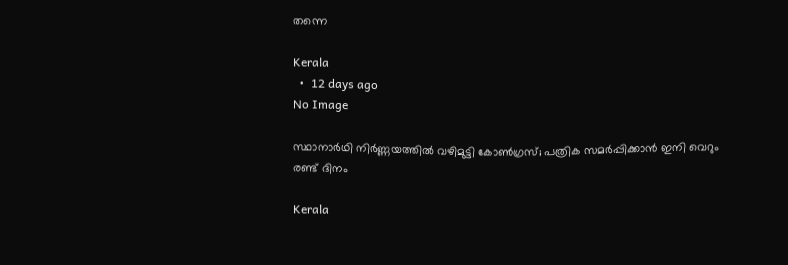തന്നെ

Kerala
  •  12 days ago
No Image

സ്ഥാനാർഥി നിർണ്ണയത്തിൽ വഴിമുട്ടി കോൺഗ്രസ്; പത്രിക സമർപ്പിക്കാൻ ഇനി വെറും രണ്ട് ദിനം

Kerala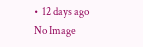•  12 days ago
No Image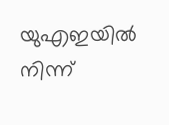യുഎഇയിൽ നിന്ന്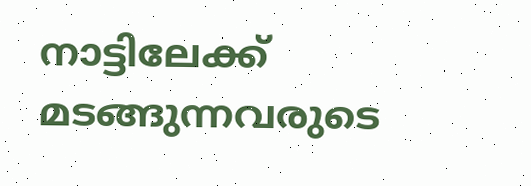നാട്ടിലേക്ക് മടങ്ങുന്നവരുടെ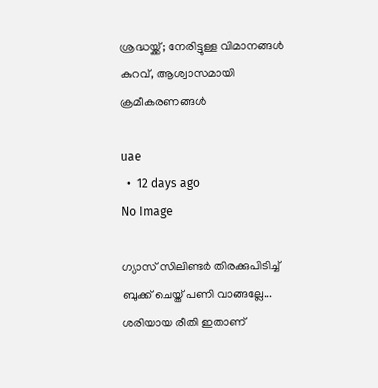ശ്രദ്ധയ്ക്ക്; നേരിട്ടുള്ള വിമാനങ്ങൾ കുറവ്, ആശ്വാസമായി ക്രമീകരണങ്ങൾ

uae
  •  12 days ago
No Image

ഗ്യാസ് സിലിണ്ടര്‍ തിരക്കുപിടിച്ച് ബുക്ക് ചെയ്ത് പണി വാങ്ങല്ലേ... ശരിയായ രീതി ഇതാണ്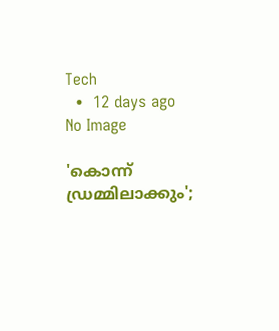Tech
  •  12 days ago
No Image

'കൊന്ന് ഡ്രമ്മിലാക്കും';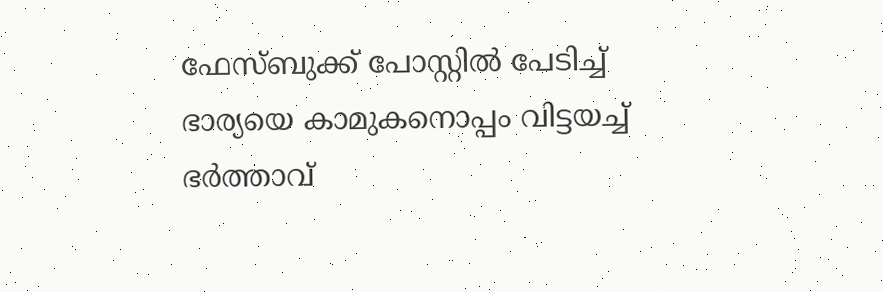ഫേസ്ബുക്ക് പോസ്റ്റിൽ പേടിച്ച് ഭാര്യയെ കാമുകനൊപ്പം വിട്ടയച്ച് ഭർത്താവ്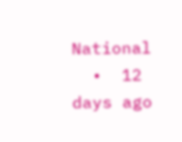National
  •  12 days ago